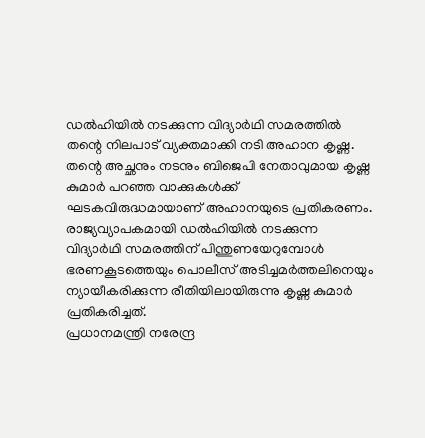ഡൽഹിയിൽ നടക്കുന്ന വിദ്യാർഥി സമരത്തിൽ തന്റെ നിലപാട് വ്യക്തമാക്കി നടി അഹാന കൃഷ്ണ. തന്റെ അച്ഛനും നടനും ബിജെപി നേതാവുമായ കൃഷ്ണ കുമാർ പറഞ്ഞ വാക്കുകൾക്ക് ഘടകവിരുദ്ധമായാണ് അഹാനയുടെ പ്രതികരണം. രാജ്യവ്യാപകമായി ഡൽഹിയിൽ നടക്കുന്ന വിദ്യാർഥി സമരത്തിന് പിന്തുണയേറുമ്പോൾ ഭരണകൂടത്തെയും പൊലീസ് അടിച്ചമർത്തലിനെയും ന്യായീകരിക്കുന്ന രീതിയിലായിരുന്നു കൃഷ്ണ കുമാർ പ്രതികരിച്ചത്.
പ്രധാനമന്ത്രി നരേന്ദ്ര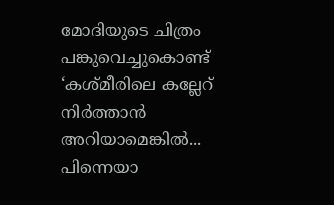മോദിയുടെ ചിത്രം പങ്കുവെച്ചുകൊണ്ട് ‘കശ്മീരിലെ കല്ലേറ് നിർത്താൻ അറിയാമെങ്കിൽ... പിന്നെയാ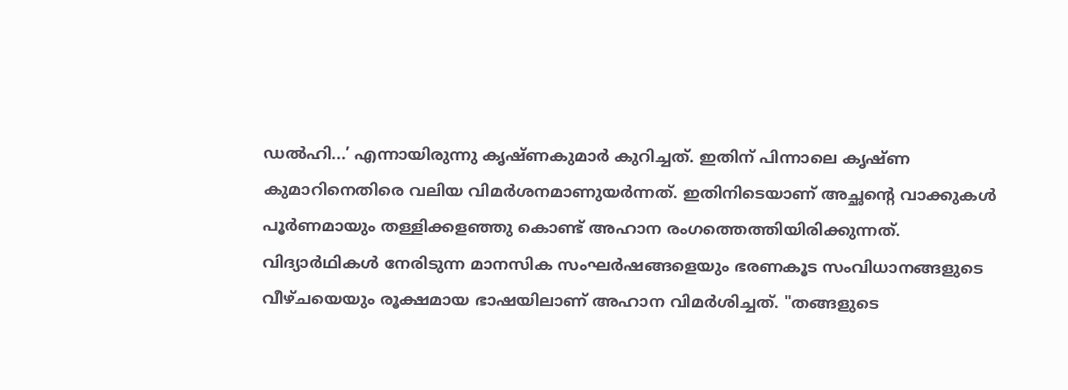ഡൽഹി...’ എന്നായിരുന്നു കൃഷ്ണകുമാർ കുറിച്ചത്. ഇതിന് പിന്നാലെ കൃഷ്ണ കുമാറിനെതിരെ വലിയ വിമർശനമാണുയർന്നത്. ഇതിനിടെയാണ് അച്ഛന്റെ വാക്കുകൾ പൂർണമായും തള്ളിക്കളഞ്ഞു കൊണ്ട് അഹാന രംഗത്തെത്തിയിരിക്കുന്നത്.
വിദ്യാർഥികൾ നേരിടുന്ന മാനസിക സംഘർഷങ്ങളെയും ഭരണകൂട സംവിധാനങ്ങളുടെ വീഴ്ചയെയും രൂക്ഷമായ ഭാഷയിലാണ് അഹാന വിമർശിച്ചത്. "തങ്ങളുടെ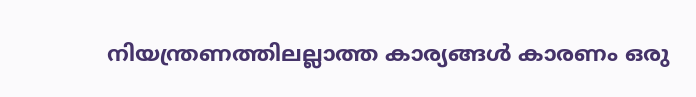നിയന്ത്രണത്തിലല്ലാത്ത കാര്യങ്ങൾ കാരണം ഒരു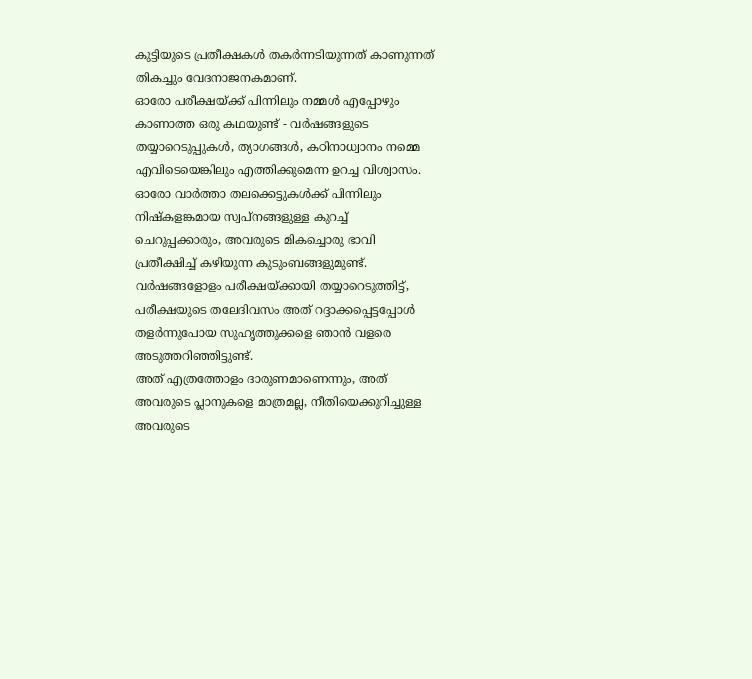കുട്ടിയുടെ പ്രതീക്ഷകൾ തകർന്നടിയുന്നത് കാണുന്നത് തികച്ചും വേദനാജനകമാണ്.
ഓരോ പരീക്ഷയ്ക്ക് പിന്നിലും നമ്മൾ എപ്പോഴും കാണാത്ത ഒരു കഥയുണ്ട് - വർഷങ്ങളുടെ തയ്യാറെടുപ്പുകൾ, ത്യാഗങ്ങൾ, കഠിനാധ്വാനം നമ്മെ എവിടെയെങ്കിലും എത്തിക്കുമെന്ന ഉറച്ച വിശ്വാസം. ഓരോ വാർത്താ തലക്കെട്ടുകൾക്ക് പിന്നിലും നിഷ്കളങ്കമായ സ്വപ്നങ്ങളുള്ള കുറച്ച് ചെറുപ്പക്കാരും, അവരുടെ മികച്ചൊരു ഭാവി പ്രതീക്ഷിച്ച് കഴിയുന്ന കുടുംബങ്ങളുമുണ്ട്. വർഷങ്ങളോളം പരീക്ഷയ്ക്കായി തയ്യാറെടുത്തിട്ട്, പരീക്ഷയുടെ തലേദിവസം അത് റദ്ദാക്കപ്പെട്ടപ്പോൾ തളർന്നുപോയ സുഹൃത്തുക്കളെ ഞാൻ വളരെ അടുത്തറിഞ്ഞിട്ടുണ്ട്.
അത് എത്രത്തോളം ദാരുണമാണെന്നും, അത് അവരുടെ പ്ലാനുകളെ മാത്രമല്ല, നീതിയെക്കുറിച്ചുള്ള അവരുടെ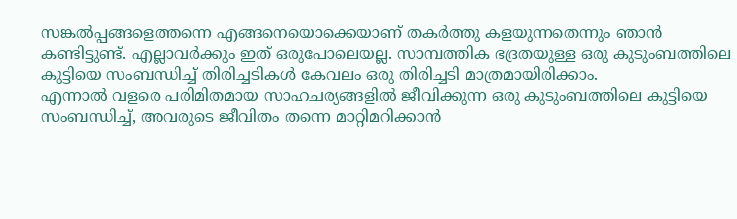സങ്കൽപ്പങ്ങളെത്തന്നെ എങ്ങനെയൊക്കെയാണ് തകർത്തു കളയുന്നതെന്നും ഞാൻ കണ്ടിട്ടുണ്ട്. എല്ലാവർക്കും ഇത് ഒരുപോലെയല്ല. സാമ്പത്തിക ഭദ്രതയുള്ള ഒരു കുടുംബത്തിലെ കുട്ടിയെ സംബന്ധിച്ച് തിരിച്ചടികൾ കേവലം ഒരു തിരിച്ചടി മാത്രമായിരിക്കാം.
എന്നാൽ വളരെ പരിമിതമായ സാഹചര്യങ്ങളിൽ ജീവിക്കുന്ന ഒരു കുടുംബത്തിലെ കുട്ടിയെ സംബന്ധിച്ച്, അവരുടെ ജീവിതം തന്നെ മാറ്റിമറിക്കാൻ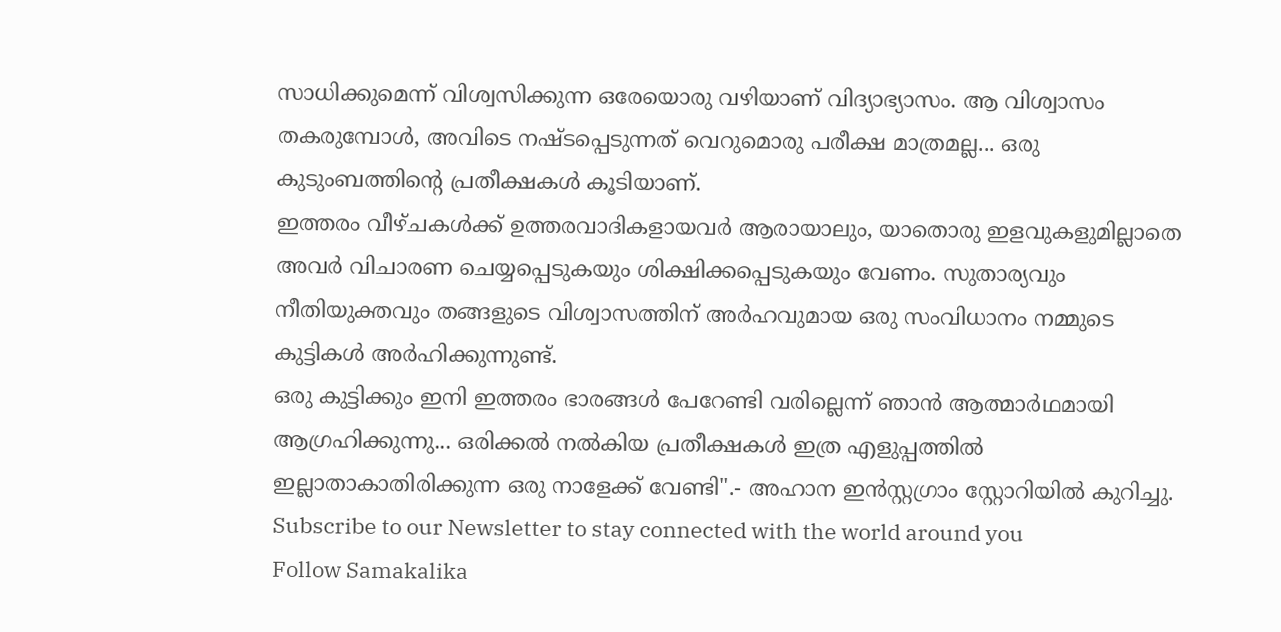സാധിക്കുമെന്ന് വിശ്വസിക്കുന്ന ഒരേയൊരു വഴിയാണ് വിദ്യാഭ്യാസം. ആ വിശ്വാസം തകരുമ്പോൾ, അവിടെ നഷ്ടപ്പെടുന്നത് വെറുമൊരു പരീക്ഷ മാത്രമല്ല... ഒരു കുടുംബത്തിന്റെ പ്രതീക്ഷകൾ കൂടിയാണ്.
ഇത്തരം വീഴ്ചകൾക്ക് ഉത്തരവാദികളായവർ ആരായാലും, യാതൊരു ഇളവുകളുമില്ലാതെ അവർ വിചാരണ ചെയ്യപ്പെടുകയും ശിക്ഷിക്കപ്പെടുകയും വേണം. സുതാര്യവും നീതിയുക്തവും തങ്ങളുടെ വിശ്വാസത്തിന് അർഹവുമായ ഒരു സംവിധാനം നമ്മുടെ കുട്ടികൾ അർഹിക്കുന്നുണ്ട്.
ഒരു കുട്ടിക്കും ഇനി ഇത്തരം ഭാരങ്ങൾ പേറേണ്ടി വരില്ലെന്ന് ഞാൻ ആത്മാർഥമായി ആഗ്രഹിക്കുന്നു... ഒരിക്കൽ നൽകിയ പ്രതീക്ഷകൾ ഇത്ര എളുപ്പത്തിൽ ഇല്ലാതാകാതിരിക്കുന്ന ഒരു നാളേക്ക് വേണ്ടി".- അഹാന ഇൻസ്റ്റഗ്രാം സ്റ്റോറിയിൽ കുറിച്ചു.
Subscribe to our Newsletter to stay connected with the world around you
Follow Samakalika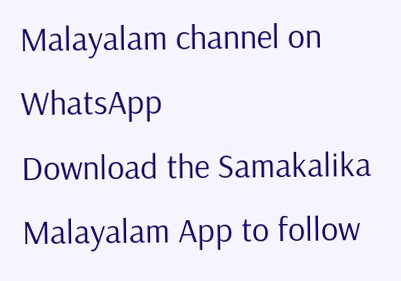Malayalam channel on WhatsApp
Download the Samakalika Malayalam App to follow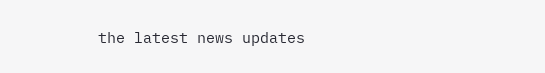the latest news updates